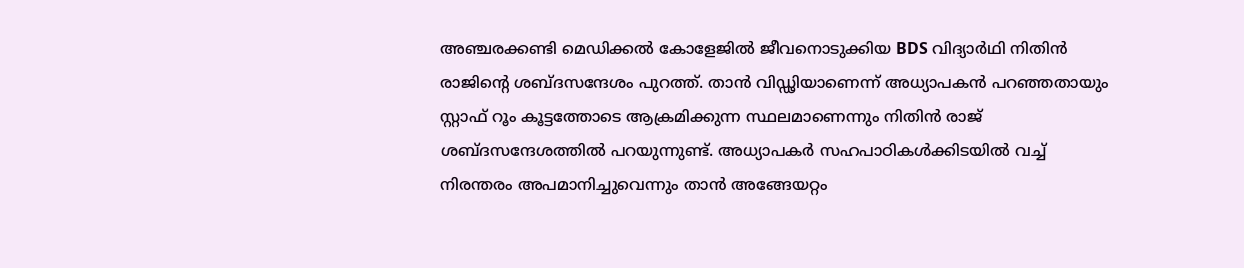അഞ്ചരക്കണ്ടി മെഡിക്കൽ കോളേജിൽ ജീവനൊടുക്കിയ BDS വിദ്യാർഥി നിതിൻ രാജിൻ്റെ ശബ്ദസന്ദേശം പുറത്ത്. താൻ വിഡ്ഢിയാണെന്ന് അധ്യാപകൻ പറഞ്ഞതായും സ്റ്റാഫ് റൂം കൂട്ടത്തോടെ ആക്രമിക്കുന്ന സ്ഥലമാണെന്നും നിതിൻ രാജ് ശബ്ദസന്ദേശത്തിൽ പറയുന്നുണ്ട്. അധ്യാപകർ സഹപാഠികൾക്കിടയിൽ വച്ച് നിരന്തരം അപമാനിച്ചുവെന്നും താൻ അങ്ങേയറ്റം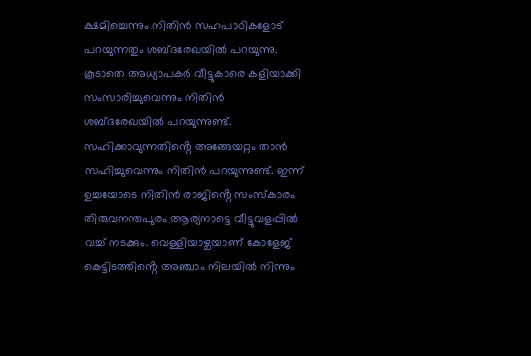ക്ഷമിച്ചെന്നും നിതിൻ സഹപാഠികളോട് പറയുന്നതും ശബ്ദരേഖയിൽ പറയുന്നു. കൂടാതെ അധ്യാപകർ വീട്ടുകാരെ കളിയാക്കി സംസാരിച്ചുവെന്നും നിതിൻ ശബ്ദരേഖയിൽ പറയുന്നുണ്ട്. സഹിക്കാവുന്നതിൻ്റെ അങ്ങേയറ്റം താൻ സഹിച്ചുവെന്നും നിതിൻ പറയുന്നുണ്ട്. ഇന്ന് ഉച്ചയോടെ നിതിൻ രാജിൻ്റെ സംസ്കാരം തിരുവനന്തപുരം ആര്യനാട്ടെ വീട്ടുവളപ്പിൽ വച്ച് നടക്കും. വെള്ളിയാഴ്ചയാണ് കോളേജ് കെട്ടിടത്തിൻ്റെ അഞ്ചാം നിലയിൽ നിന്നും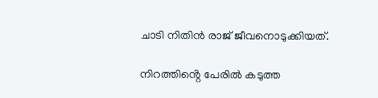ചാടി നിതിൻ രാജ് ജീവനൊടുക്കിയത്.

നിറത്തിൻ്റെ പേരിൽ കടുത്ത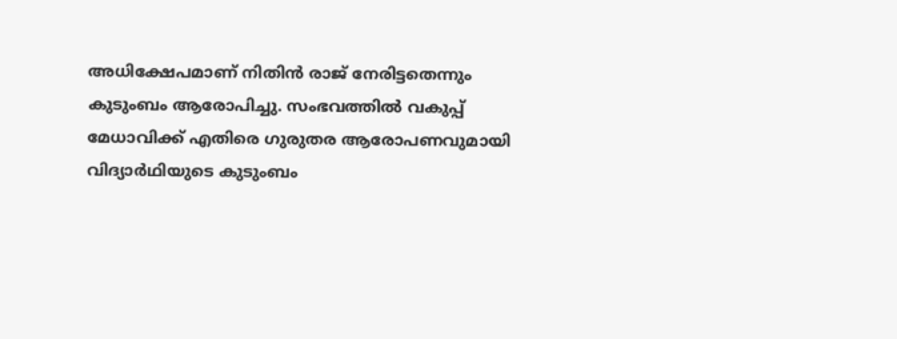അധിക്ഷേപമാണ് നിതിൻ രാജ് നേരിട്ടതെന്നും കുടുംബം ആരോപിച്ചു. സംഭവത്തിൽ വകുപ്പ് മേധാവിക്ക് എതിരെ ഗുരുതര ആരോപണവുമായി വിദ്യാർഥിയുടെ കുടുംബം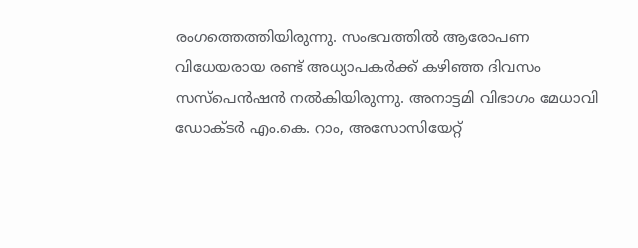രംഗത്തെത്തിയിരുന്നു. സംഭവത്തിൽ ആരോപണ വിധേയരായ രണ്ട് അധ്യാപകർക്ക് കഴിഞ്ഞ ദിവസം സസ്പെൻഷൻ നൽകിയിരുന്നു. അനാട്ടമി വിഭാഗം മേധാവി ഡോക്ടർ എം.കെ. റാം, അസോസിയേറ്റ്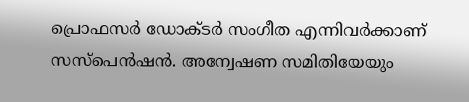പ്രൊഫസർ ഡോക്ടർ സംഗീത എന്നിവർക്കാണ് സസ്പെൻഷൻ. അന്വേഷണ സമിതിയേയും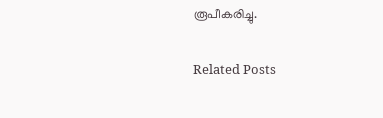രൂപീകരിച്ചു.

Related Posts